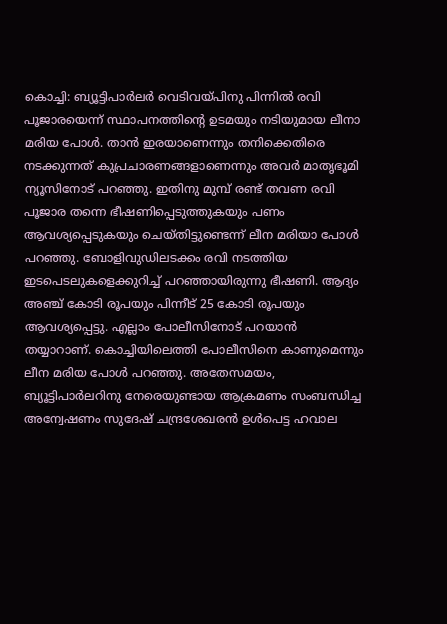കൊച്ചി: ബ്യൂട്ടിപാർലർ വെടിവയ്പിനു പിന്നിൽ രവി പൂജാരയെന്ന് സ്ഥാപനത്തിന്റെ ഉടമയും നടിയുമായ ലീനാ മരിയ പോൾ. താൻ ഇരയാണെന്നും തനിക്കെതിരെ നടക്കുന്നത് കുപ്രചാരണങ്ങളാണെന്നും അവർ മാതൃഭൂമി ന്യൂസിനോട് പറഞ്ഞു. ഇതിനു മുമ്പ് രണ്ട് തവണ രവി പൂജാര തന്നെ ഭീഷണിപ്പെടുത്തുകയും പണം ആവശ്യപ്പെടുകയും ചെയ്തിട്ടുണ്ടെന്ന് ലീന മരിയാ പോൾ പറഞ്ഞു. ബോളിവുഡിലടക്കം രവി നടത്തിയ ഇടപെടലുകളെക്കുറിച്ച് പറഞ്ഞായിരുന്നു ഭീഷണി. ആദ്യം അഞ്ച് കോടി രൂപയും പിന്നീട് 25 കോടി രൂപയും ആവശ്യപ്പെട്ടു. എല്ലാം പോലീസിനോട് പറയാൻ തയ്യാറാണ്. കൊച്ചിയിലെത്തി പോലീസിനെ കാണുമെന്നും ലീന മരിയ പോൾ പറഞ്ഞു. അതേസമയം, ബ്യൂട്ടിപാർലറിനു നേരെയുണ്ടായ ആക്രമണം സംബന്ധിച്ച അന്വേഷണം സുദേഷ് ചന്ദ്രശേഖരൻ ഉൾപെട്ട ഹവാല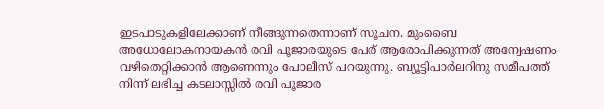ഇടപാടുകളിലേക്കാണ് നീങ്ങുന്നതെന്നാണ് സൂചന. മുംബൈ അധോലോകനായകൻ രവി പൂജാരയുടെ പേര് ആരോപിക്കുന്നത് അന്വേഷണം വഴിതെറ്റിക്കാൻ ആണെന്നും പോലീസ് പറയുന്നു. ബ്യൂട്ടിപാർലറിനു സമീപത്ത് നിന്ന് ലഭിച്ച കടലാസ്സിൽ രവി പൂജാര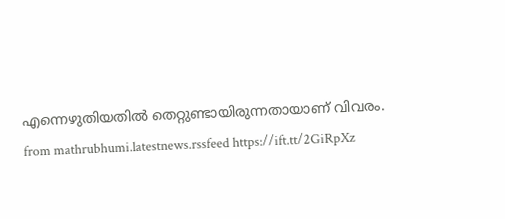എന്നെഴുതിയതിൽ തെറ്റുണ്ടായിരുന്നതായാണ് വിവരം.
from mathrubhumi.latestnews.rssfeed https://ift.tt/2GiRpXz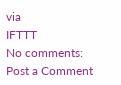via
IFTTT
No comments:
Post a Comment